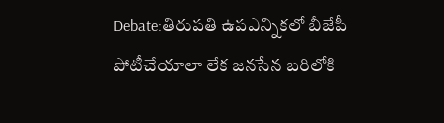Debate:తిరుపతి ఉపఎన్నికలో బీజేపీ పోటీచేయాలా లేక జనసేన బరిలోకి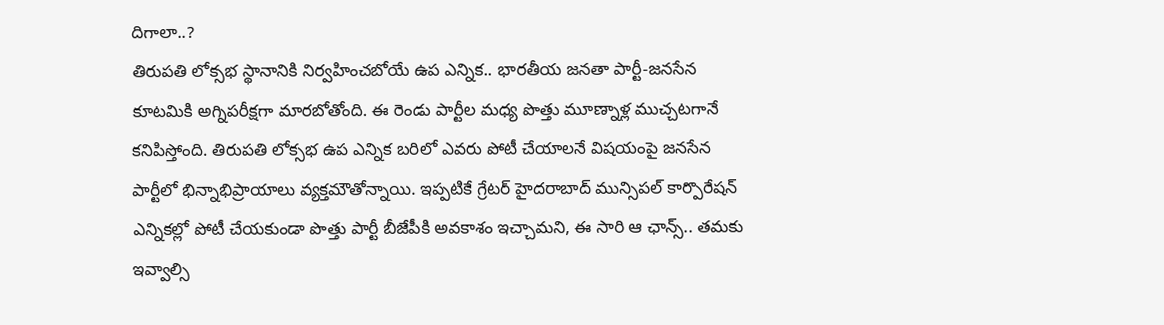దిగాలా..?
తిరుపతి లోక్సభ స్థానానికి నిర్వహించబోయే ఉప ఎన్నిక.. భారతీయ జనతా పార్టీ-జనసేన కూటమికి అగ్నిపరీక్షగా మారబోతోంది. ఈ రెండు పార్టీల మధ్య పొత్తు మూణ్నాళ్ల ముచ్చటగానే కనిపిస్తోంది. తిరుపతి లోక్సభ ఉప ఎన్నిక బరిలో ఎవరు పోటీ చేయాలనే విషయంపై జనసేన పార్టీలో భిన్నాభిప్రాయాలు వ్యక్తమౌతోన్నాయి. ఇప్పటికే గ్రేటర్ హైదరాబాద్ మున్సిపల్ కార్పొరేషన్ ఎన్నికల్లో పోటీ చేయకుండా పొత్తు పార్టీ బీజేపీకి అవకాశం ఇచ్చామని, ఈ సారి ఆ ఛాన్స్.. తమకు ఇవ్వాల్సి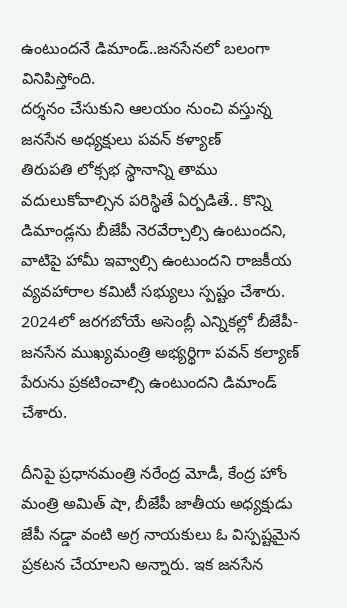ఉంటుందనే డిమాండ్..జనసేనలో బలంగా వినిపిస్తోంది.
దర్శనం చేసుకుని ఆలయం నుంచి వస్తున్న జనసేన అధ్యక్షులు పవన్ కళ్యాణ్
తిరుపతి లోక్సభ స్థానాన్ని తాము వదులుకోవాల్సిన పరిస్థితే ఏర్పడితే.. కొన్ని డిమాండ్లను బీజేపీ నెరవేర్చాల్సి ఉంటుందని, వాటిపై హామీ ఇవ్వాల్సి ఉంటుందని రాజకీయ వ్యవహారాల కమిటీ సభ్యులు స్పష్టం చేశారు. 2024లో జరగబోయే అసెంబ్లీ ఎన్నికల్లో బీజేపీ-జనసేన ముఖ్యమంత్రి అభ్యర్థిగా పవన్ కల్యాణ్ పేరును ప్రకటించాల్సి ఉంటుందని డిమాండ్ చేశారు.

దీనిపై ప్రధానమంత్రి నరేంద్ర మోడీ, కేంద్ర హోం మంత్రి అమిత్ షా, బీజేపీ జాతీయ అధ్యక్షుడు జేపీ నడ్డా వంటి అగ్ర నాయకులు ఓ విస్పష్టమైన ప్రకటన చేయాలని అన్నారు. ఇక జనసేన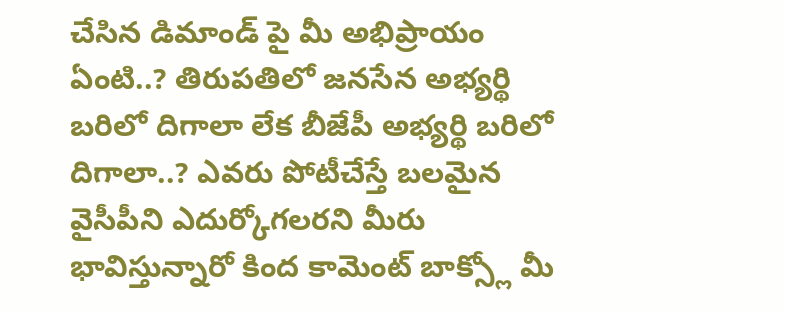చేసిన డిమాండ్ పై మీ అభిప్రాయం ఏంటి..? తిరుపతిలో జనసేన అభ్యర్థి బరిలో దిగాలా లేక బీజేపీ అభ్యర్థి బరిలో దిగాలా..? ఎవరు పోటీచేస్తే బలమైన వైసీపీని ఎదుర్కోగలరని మీరు భావిస్తున్నారో కింద కామెంట్ బాక్స్లో మీ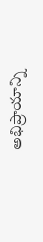అభిప్రాయాన్ని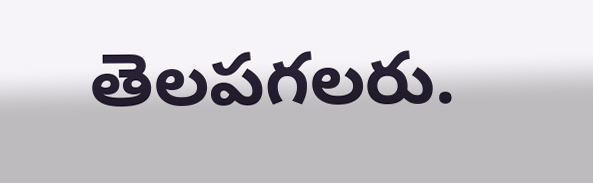తెలపగలరు.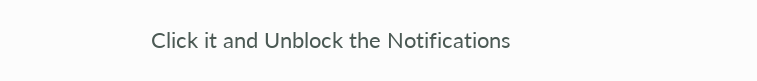Click it and Unblock the Notifications